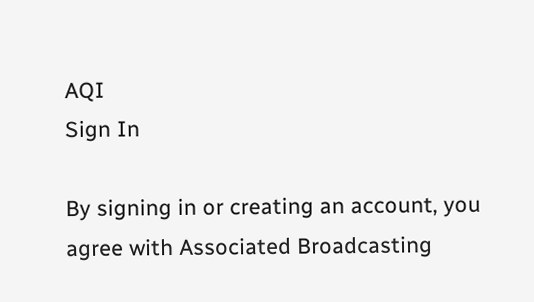AQI
Sign In

By signing in or creating an account, you agree with Associated Broadcasting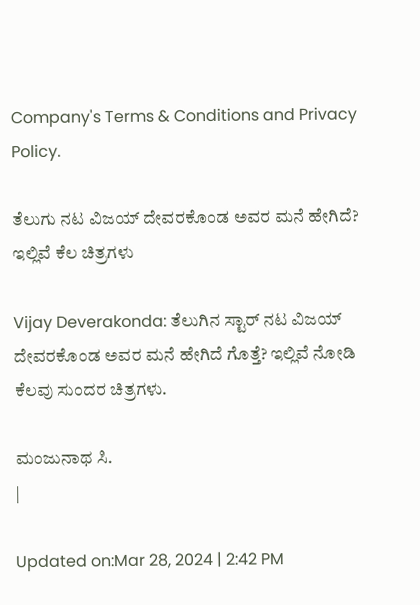Company's Terms & Conditions and Privacy Policy.

ತೆಲುಗು ನಟ ವಿಜಯ್ ದೇವರಕೊಂಡ ಅವರ ಮನೆ ಹೇಗಿದೆ? ಇಲ್ಲಿವೆ ಕೆಲ ಚಿತ್ರಗಳು

Vijay Deverakonda: ತೆಲುಗಿನ ಸ್ಟಾರ್ ನಟ ವಿಜಯ್ ದೇವರಕೊಂಡ ಅವರ ಮನೆ ಹೇಗಿದೆ ಗೊತ್ತೆ? ಇಲ್ಲಿವೆ ನೋಡಿ ಕೆಲವು ಸುಂದರ ಚಿತ್ರಗಳು.

ಮಂಜುನಾಥ ಸಿ.
|

Updated on:Mar 28, 2024 | 2:42 PM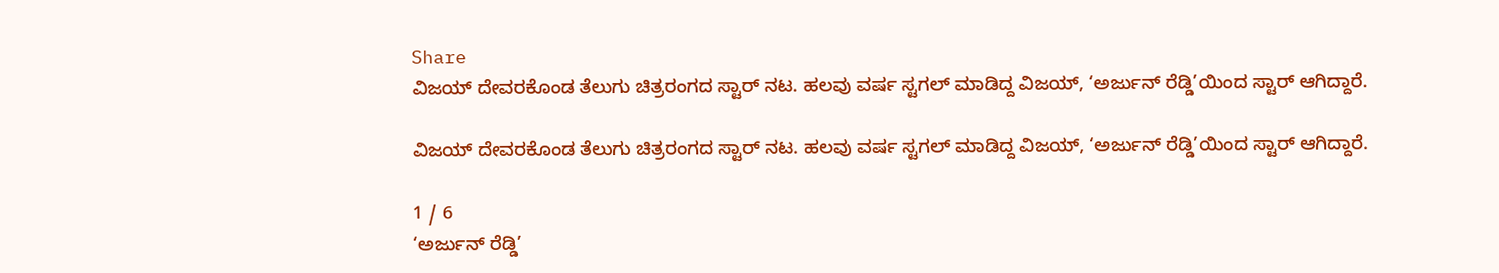Share
ವಿಜಯ್ ದೇವರಕೊಂಡ ತೆಲುಗು ಚಿತ್ರರಂಗದ ಸ್ಟಾರ್ ನಟ. ಹಲವು ವರ್ಷ ಸ್ಟಗಲ್ ಮಾಡಿದ್ದ ವಿಜಯ್, ‘ಅರ್ಜುನ್ ರೆಡ್ಡಿ’ಯಿಂದ ಸ್ಟಾರ್ ಆಗಿದ್ದಾರೆ.

ವಿಜಯ್ ದೇವರಕೊಂಡ ತೆಲುಗು ಚಿತ್ರರಂಗದ ಸ್ಟಾರ್ ನಟ. ಹಲವು ವರ್ಷ ಸ್ಟಗಲ್ ಮಾಡಿದ್ದ ವಿಜಯ್, ‘ಅರ್ಜುನ್ ರೆಡ್ಡಿ’ಯಿಂದ ಸ್ಟಾರ್ ಆಗಿದ್ದಾರೆ.

1 / 6
‘ಅರ್ಜುನ್ ರೆಡ್ಡಿ’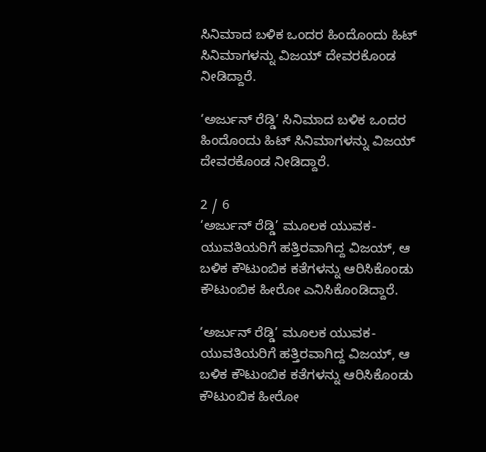ಸಿನಿಮಾದ ಬಳಿಕ ಒಂದರ ಹಿಂದೊಂದು ಹಿಟ್ ಸಿನಿಮಾಗಳನ್ನು ವಿಜಯ್ ದೇವರಕೊಂಡ ನೀಡಿದ್ದಾರೆ.

‘ಅರ್ಜುನ್ ರೆಡ್ಡಿ’ ಸಿನಿಮಾದ ಬಳಿಕ ಒಂದರ ಹಿಂದೊಂದು ಹಿಟ್ ಸಿನಿಮಾಗಳನ್ನು ವಿಜಯ್ ದೇವರಕೊಂಡ ನೀಡಿದ್ದಾರೆ.

2 / 6
‘ಅರ್ಜುನ್ ರೆಡ್ಡಿ’ ಮೂಲಕ ಯುವಕ-ಯುವತಿಯರಿಗೆ ಹತ್ತಿರವಾಗಿದ್ದ ವಿಜಯ್, ಆ ಬಳಿಕ ಕೌಟುಂಬಿಕ ಕತೆಗಳನ್ನು ಆರಿಸಿಕೊಂಡು ಕೌಟುಂಬಿಕ ಹೀರೋ ಎನಿಸಿಕೊಂಡಿದ್ದಾರೆ.

‘ಅರ್ಜುನ್ ರೆಡ್ಡಿ’ ಮೂಲಕ ಯುವಕ-ಯುವತಿಯರಿಗೆ ಹತ್ತಿರವಾಗಿದ್ದ ವಿಜಯ್, ಆ ಬಳಿಕ ಕೌಟುಂಬಿಕ ಕತೆಗಳನ್ನು ಆರಿಸಿಕೊಂಡು ಕೌಟುಂಬಿಕ ಹೀರೋ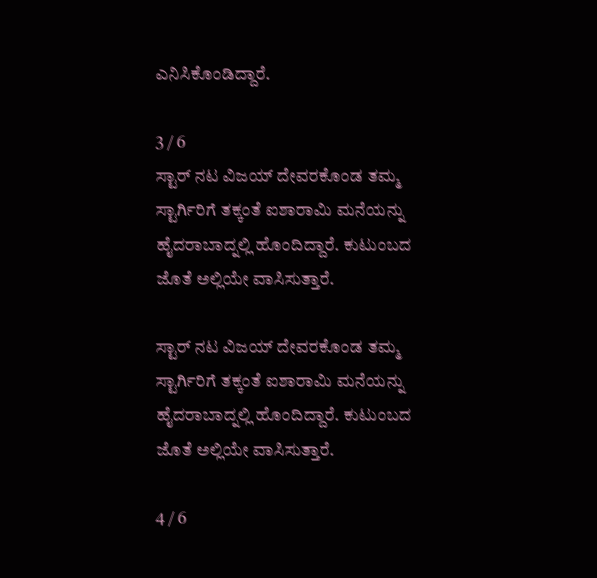ಎನಿಸಿಕೊಂಡಿದ್ದಾರೆ.

3 / 6
ಸ್ಟಾರ್ ನಟ ವಿಜಯ್ ದೇವರಕೊಂಡ ತಮ್ಮ ಸ್ಟಾರ್ಗಿರಿಗೆ ತಕ್ಕಂತೆ ಐಶಾರಾಮಿ ಮನೆಯನ್ನು ಹೈದರಾಬಾದ್ನಲ್ಲಿ ಹೊಂದಿದ್ದಾರೆ. ಕುಟುಂಬದ ಜೊತೆ ಅಲ್ಲಿಯೇ ವಾಸಿಸುತ್ತಾರೆ.

ಸ್ಟಾರ್ ನಟ ವಿಜಯ್ ದೇವರಕೊಂಡ ತಮ್ಮ ಸ್ಟಾರ್ಗಿರಿಗೆ ತಕ್ಕಂತೆ ಐಶಾರಾಮಿ ಮನೆಯನ್ನು ಹೈದರಾಬಾದ್ನಲ್ಲಿ ಹೊಂದಿದ್ದಾರೆ. ಕುಟುಂಬದ ಜೊತೆ ಅಲ್ಲಿಯೇ ವಾಸಿಸುತ್ತಾರೆ.

4 / 6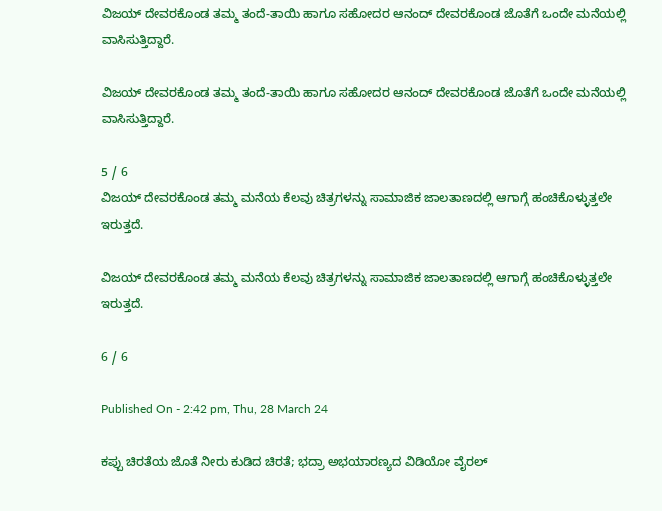ವಿಜಯ್ ದೇವರಕೊಂಡ ತಮ್ಮ ತಂದೆ-ತಾಯಿ ಹಾಗೂ ಸಹೋದರ ಆನಂದ್ ದೇವರಕೊಂಡ ಜೊತೆಗೆ ಒಂದೇ ಮನೆಯಲ್ಲಿ ವಾಸಿಸುತ್ತಿದ್ದಾರೆ.

ವಿಜಯ್ ದೇವರಕೊಂಡ ತಮ್ಮ ತಂದೆ-ತಾಯಿ ಹಾಗೂ ಸಹೋದರ ಆನಂದ್ ದೇವರಕೊಂಡ ಜೊತೆಗೆ ಒಂದೇ ಮನೆಯಲ್ಲಿ ವಾಸಿಸುತ್ತಿದ್ದಾರೆ.

5 / 6
ವಿಜಯ್ ದೇವರಕೊಂಡ ತಮ್ಮ ಮನೆಯ ಕೆಲವು ಚಿತ್ರಗಳನ್ನು ಸಾಮಾಜಿಕ ಜಾಲತಾಣದಲ್ಲಿ ಆಗಾಗ್ಗೆ ಹಂಚಿಕೊಳ್ಳುತ್ತಲೇ ಇರುತ್ತದೆ.

ವಿಜಯ್ ದೇವರಕೊಂಡ ತಮ್ಮ ಮನೆಯ ಕೆಲವು ಚಿತ್ರಗಳನ್ನು ಸಾಮಾಜಿಕ ಜಾಲತಾಣದಲ್ಲಿ ಆಗಾಗ್ಗೆ ಹಂಚಿಕೊಳ್ಳುತ್ತಲೇ ಇರುತ್ತದೆ.

6 / 6

Published On - 2:42 pm, Thu, 28 March 24

ಕಪ್ಪು ಚಿರತೆಯ ಜೊತೆ ನೀರು ಕುಡಿದ ಚಿರತೆ; ಭದ್ರಾ ಅಭಯಾರಣ್ಯದ ವಿಡಿಯೋ ವೈರಲ್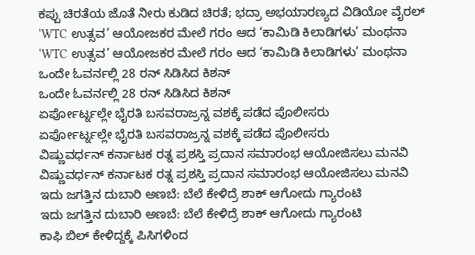ಕಪ್ಪು ಚಿರತೆಯ ಜೊತೆ ನೀರು ಕುಡಿದ ಚಿರತೆ; ಭದ್ರಾ ಅಭಯಾರಣ್ಯದ ವಿಡಿಯೋ ವೈರಲ್
‘WTC ಉತ್ಸವ’ ಆಯೋಜಕರ ಮೇಲೆ ಗರಂ ಆದ ‘ಕಾಮಿಡಿ ಕಿಲಾಡಿಗಳು’ ಮಂಥನಾ
‘WTC ಉತ್ಸವ’ ಆಯೋಜಕರ ಮೇಲೆ ಗರಂ ಆದ ‘ಕಾಮಿಡಿ ಕಿಲಾಡಿಗಳು’ ಮಂಥನಾ
ಒಂದೇ ಓವರ್ನಲ್ಲಿ 28 ರನ್ ಸಿಡಿಸಿದ ಕಿಶನ್
ಒಂದೇ ಓವರ್ನಲ್ಲಿ 28 ರನ್ ಸಿಡಿಸಿದ ಕಿಶನ್
ಏರ್ಪೋರ್ಟ್ನಲ್ಲೇ ಭೈರತಿ ಬಸವರಾಜ್ರನ್ನ ವಶಕ್ಕೆ ಪಡೆದ ಪೊಲೀಸರು
ಏರ್ಪೋರ್ಟ್ನಲ್ಲೇ ಭೈರತಿ ಬಸವರಾಜ್ರನ್ನ ವಶಕ್ಕೆ ಪಡೆದ ಪೊಲೀಸರು
ವಿಷ್ಣುವರ್ಧನ್ ಕರ್ನಾಟಕ ರತ್ನ ಪ್ರಶಸ್ತಿ ಪ್ರದಾನ ಸಮಾರಂಭ ಆಯೋಜಿಸಲು ಮನವಿ
ವಿಷ್ಣುವರ್ಧನ್ ಕರ್ನಾಟಕ ರತ್ನ ಪ್ರಶಸ್ತಿ ಪ್ರದಾನ ಸಮಾರಂಭ ಆಯೋಜಿಸಲು ಮನವಿ
ಇದು ಜಗತ್ತಿನ ದುಬಾರಿ ಅಣಬೆ: ಬೆಲೆ ಕೇಳಿದ್ರೆ ಶಾಕ್ ಆಗೋದು ಗ್ಯಾರಂಟಿ
ಇದು ಜಗತ್ತಿನ ದುಬಾರಿ ಅಣಬೆ: ಬೆಲೆ ಕೇಳಿದ್ರೆ ಶಾಕ್ ಆಗೋದು ಗ್ಯಾರಂಟಿ
ಕಾಫಿ ಬಿಲ್ ಕೇಳಿದ್ದಕ್ಕೆ ಪಿಸಿಗಳಿಂದ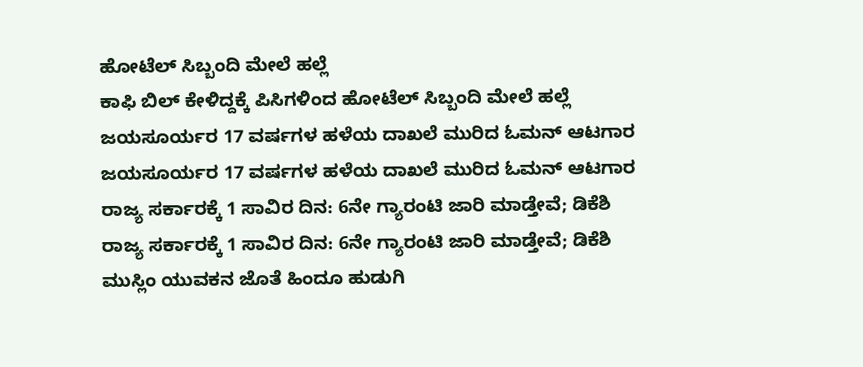ಹೋಟೆಲ್ ಸಿಬ್ಬಂದಿ ಮೇಲೆ ಹಲ್ಲೆ
ಕಾಫಿ ಬಿಲ್ ಕೇಳಿದ್ದಕ್ಕೆ ಪಿಸಿಗಳಿಂದ ಹೋಟೆಲ್ ಸಿಬ್ಬಂದಿ ಮೇಲೆ ಹಲ್ಲೆ
ಜಯಸೂರ್ಯರ 17 ವರ್ಷಗಳ ಹಳೆಯ ದಾಖಲೆ ಮುರಿದ ಓಮನ್ ಆಟಗಾರ
ಜಯಸೂರ್ಯರ 17 ವರ್ಷಗಳ ಹಳೆಯ ದಾಖಲೆ ಮುರಿದ ಓಮನ್ ಆಟಗಾರ
ರಾಜ್ಯ ಸರ್ಕಾರಕ್ಕೆ 1 ಸಾವಿರ ದಿನ: 6ನೇ ಗ್ಯಾರಂಟಿ ಜಾರಿ ಮಾಡ್ತೇವೆ; ಡಿಕೆಶಿ
ರಾಜ್ಯ ಸರ್ಕಾರಕ್ಕೆ 1 ಸಾವಿರ ದಿನ: 6ನೇ ಗ್ಯಾರಂಟಿ ಜಾರಿ ಮಾಡ್ತೇವೆ; ಡಿಕೆಶಿ
ಮುಸ್ಲಿಂ ಯುವಕನ ಜೊತೆ ಹಿಂದೂ ಹುಡುಗಿ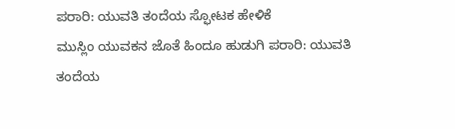ಪರಾರಿ: ಯುವತಿ ತಂದೆಯ ಸ್ಫೋಟಕ ಹೇಳಿಕೆ
ಮುಸ್ಲಿಂ ಯುವಕನ ಜೊತೆ ಹಿಂದೂ ಹುಡುಗಿ ಪರಾರಿ: ಯುವತಿ ತಂದೆಯ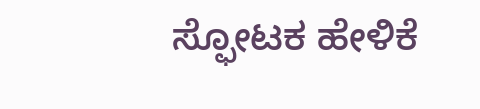ಸ್ಫೋಟಕ ಹೇಳಿಕೆ